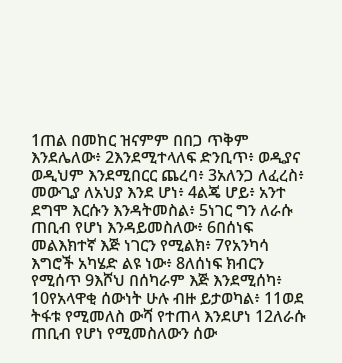1ጠል በመከር ዝናምም በበጋ ጥቅም እንደሌለው፥ 2እንደሚተላለፍ ድንቢጥ፥ ወዲያና ወዲህም እንደሚበርር ጨረባ፥ 3አለንጋ ለፈረስ፥ መውጊያ ለአህያ እንደ ሆነ፥ 4ልጄ ሆይ፥ አንተ ደግሞ እርሱን እንዳትመስል፥ 5ነገር ግን ለራሱ ጠቢብ የሆነ እንዳይመስለው፥ 6በሰነፍ መልእክተኛ እጅ ነገርን የሚልክ፥ 7የአንካሳ እግሮች አካሄድ ልዩ ነው፥ 8ለሰነፍ ክብርን የሚሰጥ 9እሾህ በሰካራም እጅ እንደሚሰካ፥ 10የአላዋቂ ሰውነት ሁሉ ብዙ ይታወካል፥ 11ወደ ትፋቱ የሚመለስ ውሻ የተጠላ እንደሆነ 12ለራሱ ጠቢብ የሆነ የሚመስለውን ሰው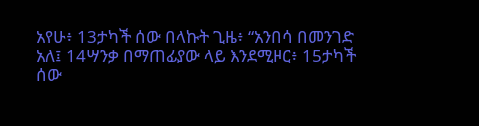አየሁ፥ 13ታካች ሰው በላኩት ጊዜ፥ “አንበሳ በመንገድ አለ፤ 14ሣንቃ በማጠፊያው ላይ እንደሚዞር፥ 15ታካች ሰው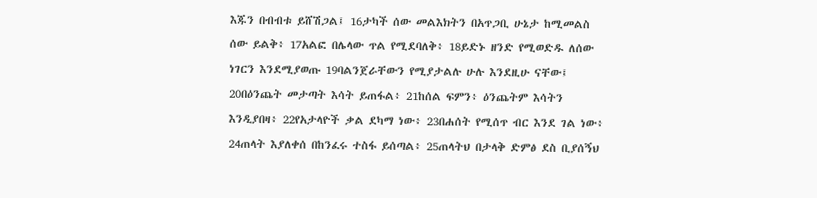እጁን በብብቱ ይሸሽጋል፤ 16ታካች ሰው መልእክትን በአጥጋቢ ሁኔታ ከሚመልስ ሰው ይልቅ፥ 17አልፎ በሌላው ጥል የሚደባለቅ፥ 18ይድኑ ዘንድ የሚወድዱ ለሰው ነገርን እንደሚያወጡ 19ባልንጀራቸውን የሚያታልሉ ሁሉ እንደዚሁ ናቸው፤ 20በዕንጨት መታጣት እሳት ይጠፋል፥ 21ከሰል ፍምን፥ ዕንጨትም እሳትን እንዲያበዛ፥ 22የአታላዮች ቃል ደካማ ነው፥ 23በሐሰት የሚሰጥ ብር እንደ ገል ነው፥ 24ጠላት እያለቀሰ በከንፈሩ ተስፋ ይሰጣል፥ 25ጠላትህ በታላቅ ድምፅ ደስ ቢያሰኝህ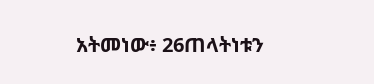አትመነው፥ 26ጠላትነቱን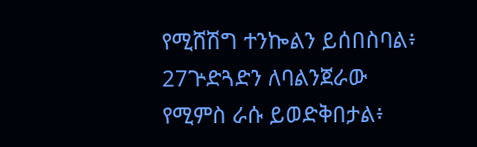የሚሸሽግ ተንኰልን ይሰበስባል፥ 27ጕድጓድን ለባልንጀራው የሚምስ ራሱ ይወድቅበታል፥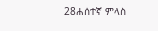28ሐሰተኛ ምላስ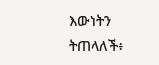እውነትን ትጠላለች፥